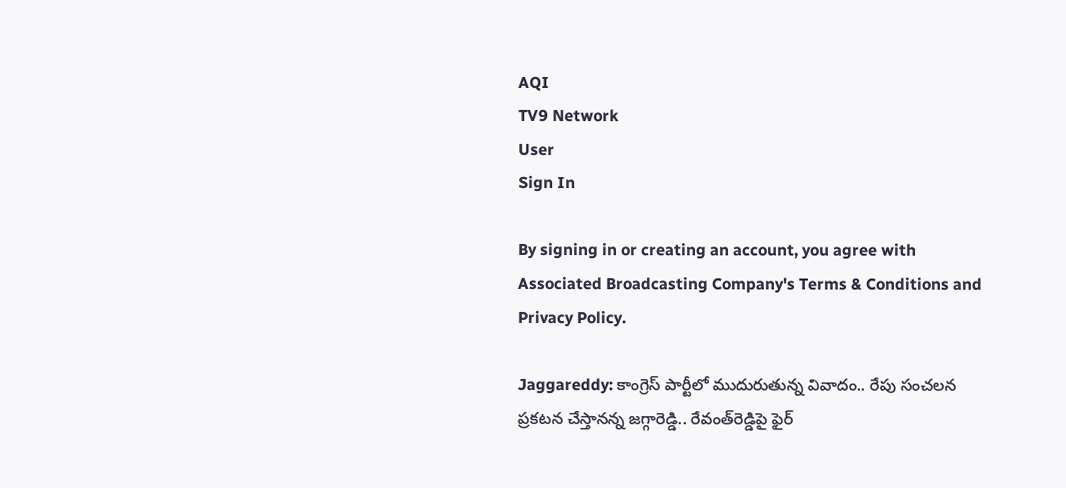AQI
TV9 Network
User
Sign In

By signing in or creating an account, you agree with Associated Broadcasting Company's Terms & Conditions and Privacy Policy.

Jaggareddy: కాంగ్రెస్‌ పార్టీలో ముదురుతున్న వివాదం.. రేపు సంచలన ప్రకటన చేస్తానన్న జగ్గారెడ్డి.. రేవంత్‌రెడ్డిపై ఫైర్‌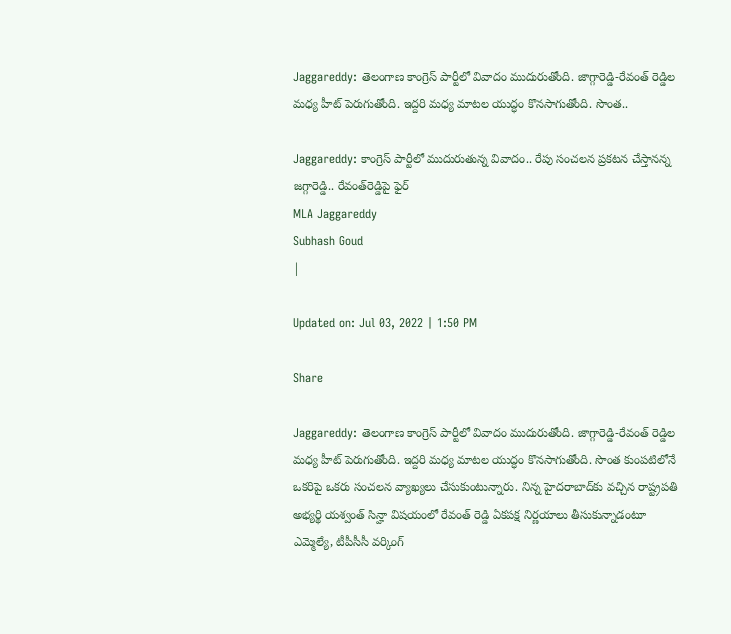Jaggareddy: తెలంగాణ కాంగ్రెస్‌ పార్టీలో వివాదం ముదురుతోంది. జాగ్గారెడ్డి-రేవంత్‌ రెడ్డిల మధ్య హీట్‌ పెరుగుతోంది. ఇద్దరి మధ్య మాటల యుద్ధం కొనసాగుతోంది. సొంత..

Jaggareddy: కాంగ్రెస్‌ పార్టీలో ముదురుతున్న వివాదం.. రేపు సంచలన ప్రకటన చేస్తానన్న జగ్గారెడ్డి.. రేవంత్‌రెడ్డిపై ఫైర్‌
MLA Jaggareddy
Subhash Goud
|

Updated on: Jul 03, 2022 | 1:50 PM

Share

Jaggareddy: తెలంగాణ కాంగ్రెస్‌ పార్టీలో వివాదం ముదురుతోంది. జాగ్గారెడ్డి-రేవంత్‌ రెడ్డిల మధ్య హీట్‌ పెరుగుతోంది. ఇద్దరి మధ్య మాటల యుద్ధం కొనసాగుతోంది. సొంత కుంపటిలోనే ఒకరిపై ఒకరు సంచలన వ్యాఖ్యలు చేసుకుంటున్నారు. నిన్న హైదరాబాద్‌కు వచ్చిన రాష్ట్రపతి అభ్యర్థి యశ్వంత్‌ సిన్హా విషయంలో రేవంత్‌ రెడ్డి ఏకపక్ష నిర్ణయాలు తీసుకున్నాడంటూ ఎమ్మెల్యే, టీపీసీసీ వర్కింగ్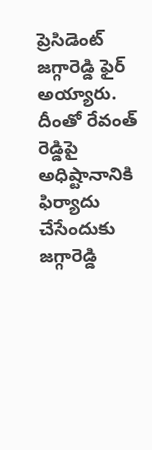ప్రెసిడెంట్ జగ్గారెడ్డి ఫైర్‌ అయ్యారు. దీంతో రేవంత్‌ రెడ్డిపై అధిష్టానానికి ఫిర్యాదు చేసేందుకు జగ్గారెడ్డి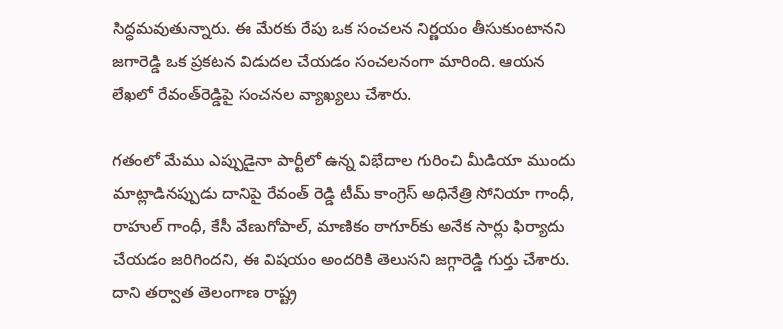సిద్ధమవుతున్నారు. ఈ మేరకు రేపు ఒక సంచలన నిర్ణయం తీసుకుంటానని జగారెడ్డి ఒక ప్రకటన విడుదల చేయడం సంచలనంగా మారింది. ఆయన లేఖలో రేవంత్‌రెడ్డిపై సంచనల వ్యాఖ్యలు చేశారు.

గతంలో మేము ఎప్పుడైనా పార్టీలో ఉన్న విభేదాల గురించి మీడియా ముందు మాట్లాడినప్పుడు దానిపై రేవంత్ రెడ్డి టీమ్ కాంగ్రెస్‌ అధినేత్రి సోనియా గాంధీ, రాహుల్ గాంధీ, కేసీ వేణుగోపాల్, మాణికం ఠాగూర్‌కు అనేక సార్లు ఫిర్యాదు చేయడం జరిగిందని, ఈ విషయం అందరికి తెలుసని జగ్గారెడ్డి గుర్తు చేశారు. దాని తర్వాత తెలంగాణ రాష్ట్ర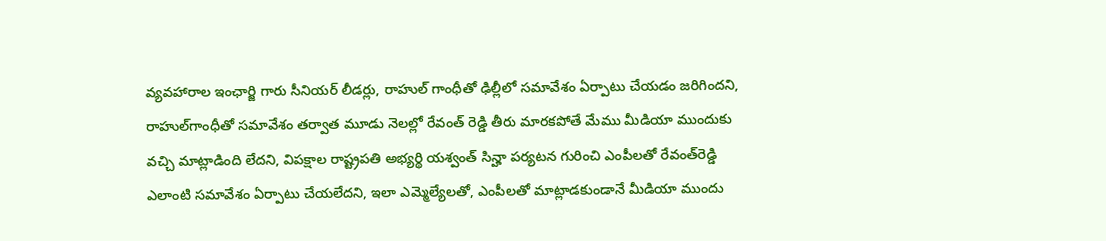వ్యవహారాల ఇంఛార్జి గారు సీనియర్ లీడర్లు, రాహుల్ గాంధీతో ఢిల్లీలో సమావేశం ఏర్పాటు చేయడం జరిగిందని, రాహుల్‌గాంధీతో సమావేశం తర్వాత మూడు నెలల్లో రేవంత్‌ రెడ్డి తీరు మారకపోతే మేము మీడియా ముందుకు వచ్చి మాట్లాడింది లేదని, విపక్షాల రాష్ట్రపతి అభ్యర్థి యశ్వంత్ సిన్హా పర్యటన గురించి ఎంపీలతో రేవంత్‌రెడ్డి ఎలాంటి సమావేశం ఏర్పాటు చేయలేదని, ఇలా ఎమ్మెల్యేలతో, ఎంపీలతో మాట్లాడకుండానే మీడియా ముందు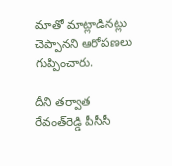మాతో మాట్లాడినట్లు చెప్పానని ఆరోపణలు గుప్పించారు.

దీని తర్వాత రేవంత్‌రెడ్డి పీసీసీ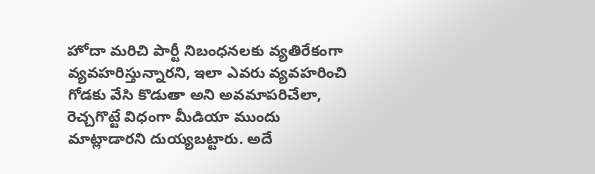హోదా మరిచి పార్టీ నిబంధనలకు వ్యతిరేకంగా వ్యవహరిస్తున్నారని, ఇలా ఎవరు వ్యవహరించి గోడకు వేసి కొడుతా అని అవమాపరిచేలా, రెచ్చగొట్టే విధంగా మీడియా ముందు మాట్లాడారని దుయ్యబట్టారు. అదే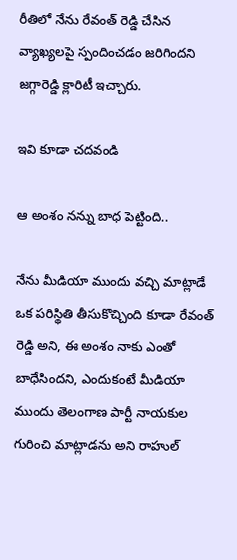రీతిలో నేను రేవంత్ రెడ్డి చేసిన వ్యాఖ్యలపై స్పందించడం జరిగిందని జగ్గారెడ్డి క్లారిటీ ఇచ్చారు.

ఇవి కూడా చదవండి

ఆ అంశం నన్ను బాధ పెట్టింది..

నేను మీడియా ముందు వచ్చి మాట్లాడే ఒక పరిస్థితి తీసుకొచ్చింది కూడా రేవంత్ రెడ్డి అని, ఈ అంశం నాకు ఎంతో బాధేసిందని, ఎందుకంటే మీడియా ముందు తెలంగాణ పార్టీ నాయకుల గురించి మాట్లాడను అని రాహుల్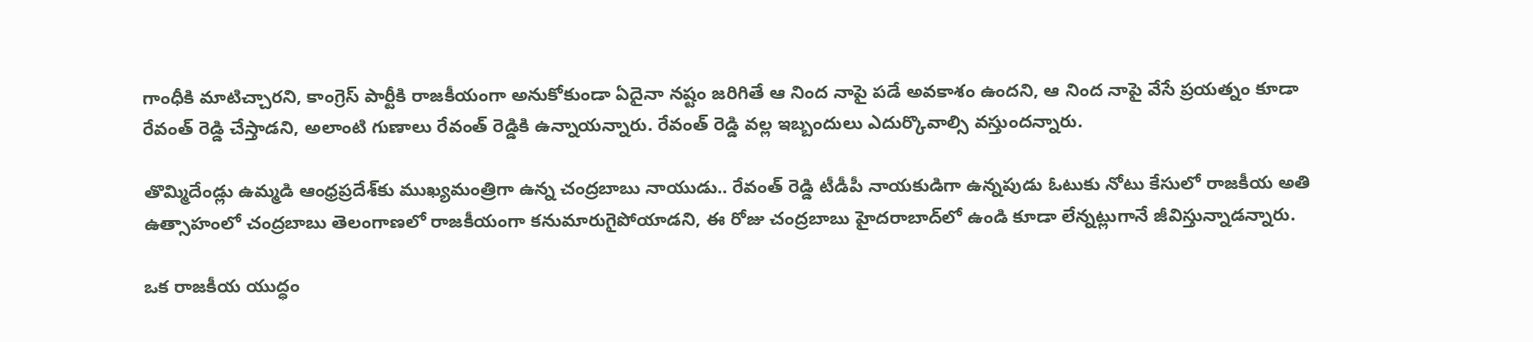గాంధీకి మాటిచ్చారని, కాంగ్రెస్ పార్టీకి రాజకీయంగా అనుకోకుండా ఏదైనా నష్టం జరిగితే ఆ నింద నాపై పడే అవకాశం ఉందని, ఆ నింద నాపై వేసే ప్రయత్నం కూడా రేవంత్ రెడ్డి చేస్తాడని, అలాంటి గుణాలు రేవంత్‌ రెడ్డికి ఉన్నాయన్నారు. రేవంత్ రెడ్డి వల్ల ఇబ్బందులు ఎదుర్కొవాల్సి వస్తుందన్నారు.

తొమ్మిదేండ్లు ఉమ్మడి ఆంధ్రప్రదేశ్‌కు ముఖ్యమంత్రిగా ఉన్న చంద్రబాబు నాయుడు.. రేవంత్ రెడ్డి టీడీపీ నాయకుడిగా ఉన్నపుడు ఓటుకు నోటు కేసులో రాజకీయ అతి ఉత్సాహంలో చంద్రబాబు తెలంగాణలో రాజకీయంగా కనుమారుగైపోయాడని, ఈ రోజు చంద్రబాబు హైదరాబాద్‌లో ఉండి కూడా లేన్నట్లుగానే జీవిస్తున్నాడన్నారు.

ఒక రాజకీయ యుద్ధం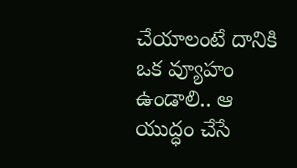చేయాలంటే దానికి ఒక వ్యూహం ఉండాలి.. ఆ యుద్ధం చేసే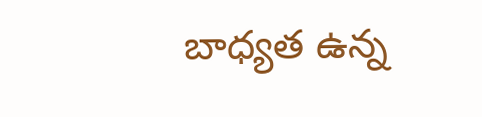బాధ్యత ఉన్న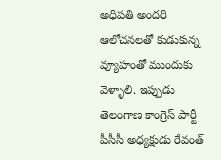అధిపతి అందరి ఆలోచనలతో కుడుకున్న వ్యూహంతో ముందుకు వెళ్ళాలి. ఇప్పుడు తెలంగాణ కాంగ్రెస్ పార్టీ పీసీసీ అధ్యక్షుడు రేవంత్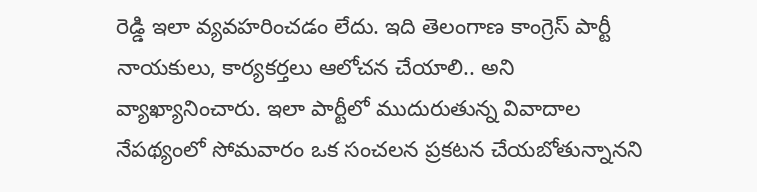రెడ్డి ఇలా వ్యవహరించడం లేదు. ఇది తెలంగాణ కాంగ్రెస్ పార్టీ నాయకులు, కార్యకర్తలు ఆలోచన చేయాలి.. అని వ్యాఖ్యానించారు. ఇలా పార్టీలో ముదురుతున్న వివాదాల నేపథ్యంలో సోమవారం ఒక సంచలన ప్రకటన చేయబోతున్నానని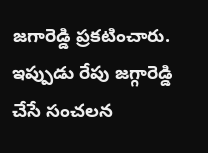జగారెడ్డి ప్రకటించారు. ఇప్పుడు రేపు జగ్గారెడ్డి చేసే సంచలన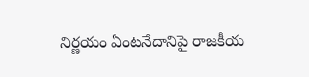నిర్ణయం ఏంటనేదానిపై రాజకీయ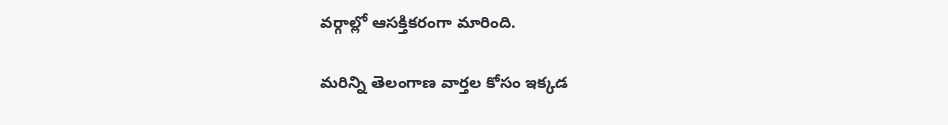వర్గాల్లో ఆసక్తికరంగా మారింది.

మరిన్ని తెలంగాణ వార్తల కోసం ఇక్కడ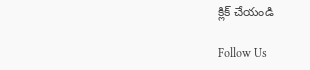క్లిక్ చేయండి

Follow Us